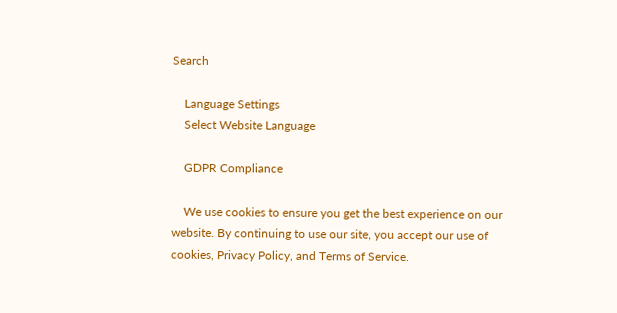Search

    Language Settings
    Select Website Language

    GDPR Compliance

    We use cookies to ensure you get the best experience on our website. By continuing to use our site, you accept our use of cookies, Privacy Policy, and Terms of Service.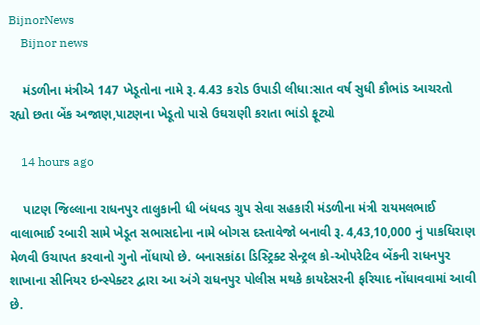BijnorNews
    Bijnor news

    મંડળીના મંત્રીએ 147 ખેડૂતોના નામે રૂ. 4.43 કરોડ ઉપાડી લીધા:સાત વર્ષ સુધી કૌભાંડ આચરતો રહ્યો છતા બેંક અજાણ,પાટણના ખેડૂતો પાસે ઉઘરાણી કરાતા ભાંડો ફૂટ્યો

    14 hours ago

    પાટણ જિલ્લાના રાધનપુર તાલુકાની ધી બંધવડ ગ્રુપ સેવા સહકારી મંડળીના મંત્રી રાયમલભાઈ વાલાભાઈ રબારી સામે ખેડૂત સભાસદોના નામે બોગસ દસ્તાવેજો બનાવી રૂ. 4,43,10,000 નું પાકધિરાણ મેળવી ઉચાપત કરવાનો ગુનો નોંધાયો છે. બનાસકાંઠા ડિસ્ટ્રિક્ટ સેન્ટ્રલ કો-ઓપરેટિવ બેંકની રાધનપુર શાખાના સીનિયર ઇન્સ્પેક્ટર દ્વારા આ અંગે રાધનપુર પોલીસ મથકે કાયદેસરની ફરિયાદ નોંધાવવામાં આવી છે.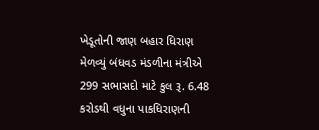ખેડૂતોની જાણ બહાર ધિરાણ મેળવ્યું બંધવડ મંડળીના મંત્રીએ 299 સભાસદો માટે કુલ રૂ. 6.48 કરોડથી વધુના પાકધિરાણની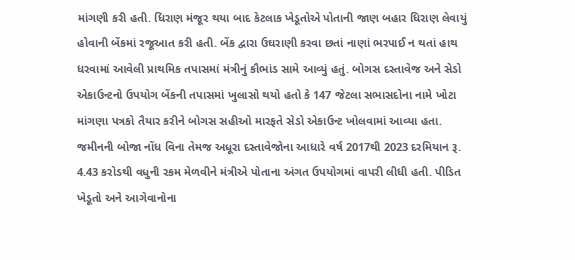માંગણી કરી હતી. ધિરાણ મંજૂર થયા બાદ કેટલાક ખેડૂતોએ પોતાની જાણ બહાર ધિરાણ લેવાયું હોવાની બેંકમાં રજૂઆત કરી હતી. બેંક દ્વારા ઉઘરાણી કરવા છતાં નાણાં ભરપાઈ ન થતાં હાથ ધરવામાં આવેલી પ્રાથમિક તપાસમાં મંત્રીનું કૌભાંડ સામે આવ્યું હતું. બોગસ દસ્તાવેજ અને સેડો એકાઉન્ટનો ઉપયોગ બેંકની તપાસમાં ખુલાસો થયો હતો કે 147 જેટલા સભાસદોના નામે ખોટા માંગણા પત્રકો તૈયાર કરીને બોગસ સહીઓ મારફતે સેડો એકાઉન્ટ ખોલવામાં આવ્યા હતા. જમીનની બોજા નોંધ વિના તેમજ અધૂરા દસ્તાવેજોના આધારે વર્ષ 2017થી 2023 દરમિયાન રૂ. 4.43 કરોડથી વધુની રકમ મેળવીને મંત્રીએ પોતાના અંગત ઉપયોગમાં વાપરી લીધી હતી. પીડિત ખેડૂતો અને આગેવાનોના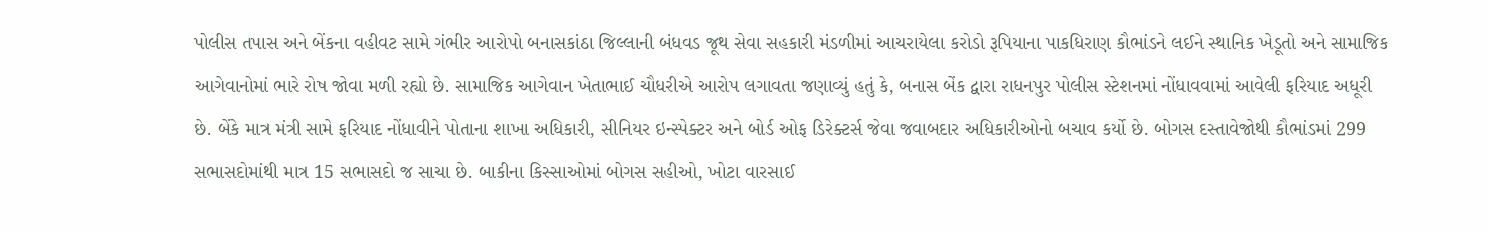પોલીસ તપાસ અને બેંકના વહીવટ સામે ગંભીર આરોપો બનાસકાંઠા જિલ્લાની બંધવડ જૂથ સેવા સહકારી મંડળીમાં આચરાયેલા કરોડો રૂપિયાના પાકધિરાણ કૌભાંડને લઈને સ્થાનિક ખેડૂતો અને સામાજિક આગેવાનોમાં ભારે રોષ જોવા મળી રહ્યો છે. સામાજિક આગેવાન ખેતાભાઈ ચૌધરીએ આરોપ લગાવતા જણાવ્યું હતું કે, બનાસ બેંક દ્વારા રાધનપુર પોલીસ સ્ટેશનમાં નોંધાવવામાં આવેલી ફરિયાદ અધૂરી છે. બેંકે માત્ર મંત્રી સામે ફરિયાદ નોંધાવીને પોતાના શાખા અધિકારી, સીનિયર ઇન્સ્પેક્ટર અને બોર્ડ ઓફ ડિરેક્ટર્સ જેવા જવાબદાર અધિકારીઓનો બચાવ કર્યો છે. બોગસ દસ્તાવેજોથી કૌભાંડમાં 299 સભાસદોમાંથી માત્ર 15 સભાસદો જ સાચા છે. બાકીના કિસ્સાઓમાં બોગસ સહીઓ, ખોટા વારસાઈ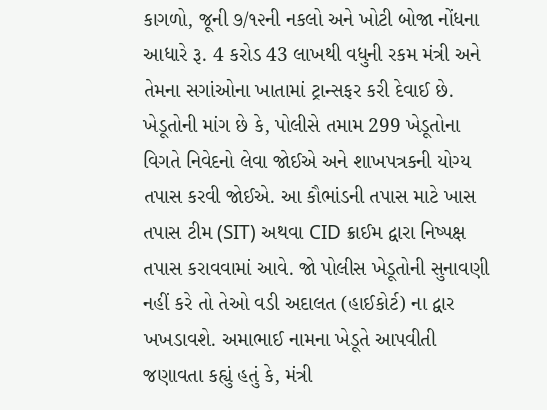કાગળો, જૂની ૭/૧૨ની નકલો અને ખોટી બોજા નોંધના આધારે રૂ. 4 કરોડ 43 લાખથી વધુની રકમ મંત્રી અને તેમના સગાંઓના ખાતામાં ટ્રાન્સફર કરી દેવાઈ છે. ખેડૂતોની માંગ છે કે, પોલીસે તમામ 299 ખેડૂતોના વિગતે નિવેદનો લેવા જોઈએ અને શાખપત્રકની યોગ્ય તપાસ કરવી જોઈએ. આ કૌભાંડની તપાસ માટે ખાસ તપાસ ટીમ (SIT) અથવા CID ક્રાઈમ દ્વારા નિષ્પક્ષ તપાસ કરાવવામાં આવે. જો પોલીસ ખેડૂતોની સુનાવણી નહીં કરે તો તેઓ વડી અદાલત (હાઈકોર્ટ) ના દ્વાર ખખડાવશે. અમાભાઈ નામના ખેડૂતે આપવીતી જણાવતા કહ્યું હતું કે, મંત્રી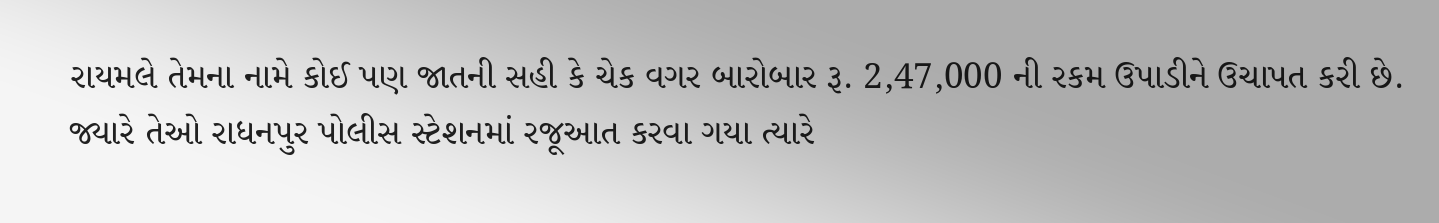રાયમલે તેમના નામે કોઈ પણ જાતની સહી કે ચેક વગર બારોબાર રૂ. 2,47,000 ની રકમ ઉપાડીને ઉચાપત કરી છે. જ્યારે તેઓ રાધનપુર પોલીસ સ્ટેશનમાં રજૂઆત કરવા ગયા ત્યારે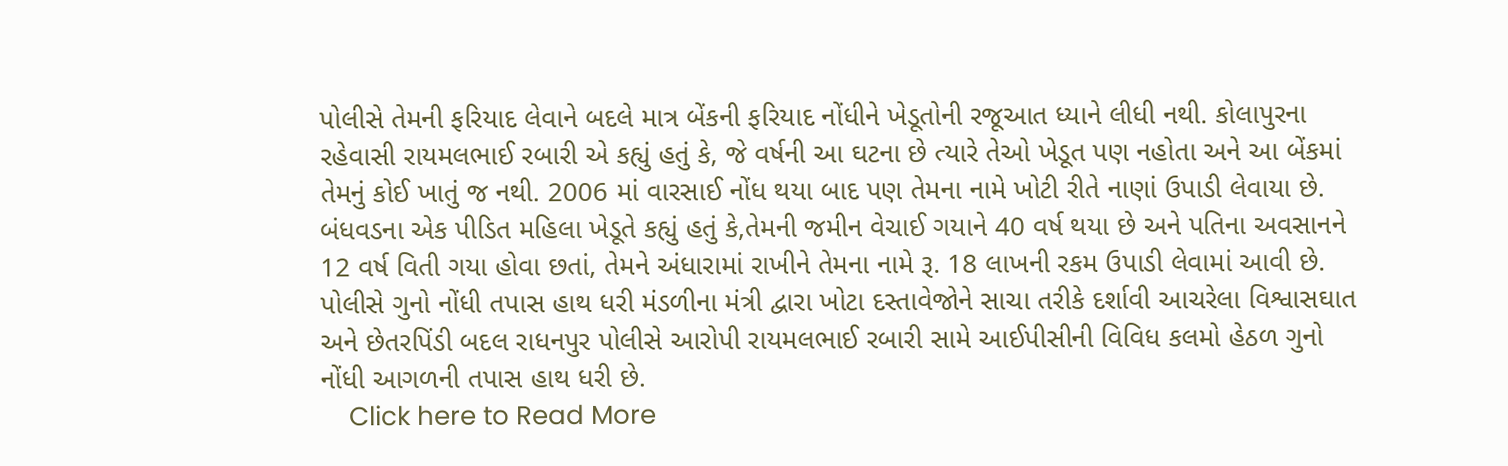પોલીસે તેમની ફરિયાદ લેવાને બદલે માત્ર બેંકની ફરિયાદ નોંધીને ખેડૂતોની રજૂઆત ધ્યાને લીધી નથી. કોલાપુરના રહેવાસી રાયમલભાઈ રબારી એ કહ્યું હતું કે, જે વર્ષની આ ઘટના છે ત્યારે તેઓ ખેડૂત પણ નહોતા અને આ બેંકમાં તેમનું કોઈ ખાતું જ નથી. 2006 માં વારસાઈ નોંધ થયા બાદ પણ તેમના નામે ખોટી રીતે નાણાં ઉપાડી લેવાયા છે. બંધવડના એક પીડિત મહિલા ખેડૂતે કહ્યું હતું કે,તેમની જમીન વેચાઈ ગયાને 40 વર્ષ થયા છે અને પતિના અવસાનને 12 વર્ષ વિતી ગયા હોવા છતાં, તેમને અંધારામાં રાખીને તેમના નામે રૂ. 18 લાખની રકમ ઉપાડી લેવામાં આવી છે. પોલીસે ગુનો નોંધી તપાસ હાથ ધરી મંડળીના મંત્રી દ્વારા ખોટા દસ્તાવેજોને સાચા તરીકે દર્શાવી આચરેલા વિશ્વાસઘાત અને છેતરપિંડી બદલ રાધનપુર પોલીસે આરોપી રાયમલભાઈ રબારી સામે આઈપીસીની વિવિધ કલમો હેઠળ ગુનો નોંધી આગળની તપાસ હાથ ધરી છે.
    Click here to Read More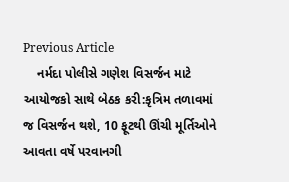Previous Article
    નર્મદા પોલીસે ગણેશ વિસર્જન માટે આયોજકો સાથે બેઠક કરી:કૃત્રિમ તળાવમાં જ વિસર્જન થશે, 10 ફૂટથી ઊંચી મૂર્તિઓને આવતા વર્ષે પરવાનગી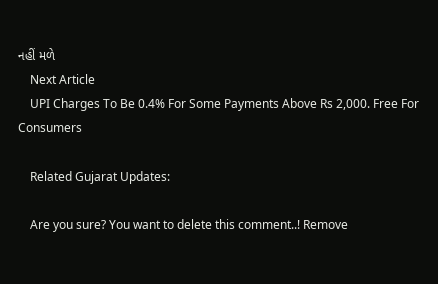નહીં મળે
    Next Article
    UPI Charges To Be 0.4% For Some Payments Above Rs 2,000. Free For Consumers

    Related Gujarat Updates:

    Are you sure? You want to delete this comment..! Remove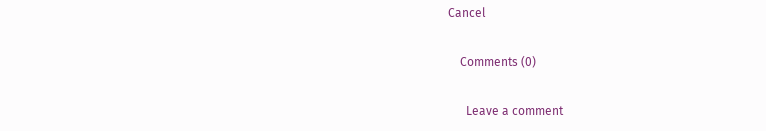Cancel

    Comments (0)

      Leave a comment